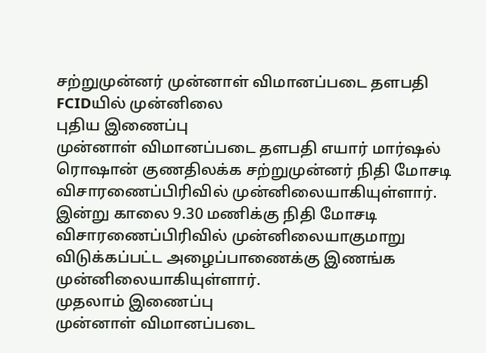சற்றுமுன்னர் முன்னாள் விமானப்படை தளபதி FCIDயில் முன்னிலை
புதிய இணைப்பு
முன்னாள் விமானப்படை தளபதி எயார் மார்ஷல் ரொஷான் குணதிலக்க சற்றுமுன்னர் நிதி மோசடி விசாரணைப்பிரிவில் முன்னிலையாகியுள்ளார்.
இன்று காலை 9.30 மணிக்கு நிதி மோசடி விசாரணைப்பிரிவில் முன்னிலையாகுமாறு விடுக்கப்பட்ட அழைப்பாணைக்கு இணங்க முன்னிலையாகியுள்ளார்.
முதலாம் இணைப்பு
முன்னாள் விமானப்படை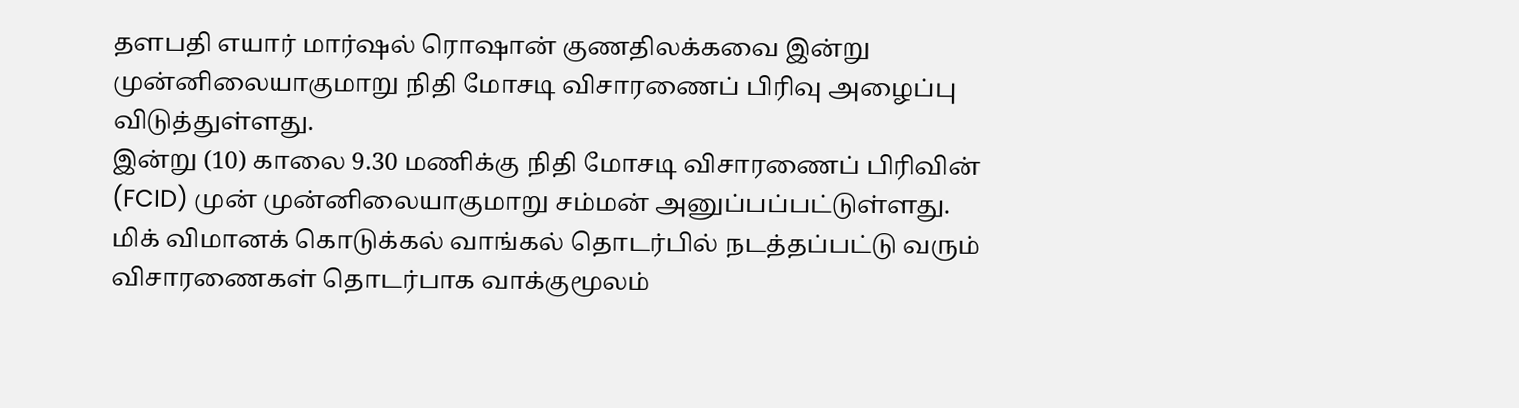தளபதி எயார் மார்ஷல் ரொஷான் குணதிலக்கவை இன்று முன்னிலையாகுமாறு நிதி மோசடி விசாரணைப் பிரிவு அழைப்பு விடுத்துள்ளது.
இன்று (10) காலை 9.30 மணிக்கு நிதி மோசடி விசாரணைப் பிரிவின் (FCID) முன் முன்னிலையாகுமாறு சம்மன் அனுப்பப்பட்டுள்ளது.
மிக் விமானக் கொடுக்கல் வாங்கல் தொடர்பில் நடத்தப்பட்டு வரும் விசாரணைகள் தொடர்பாக வாக்குமூலம்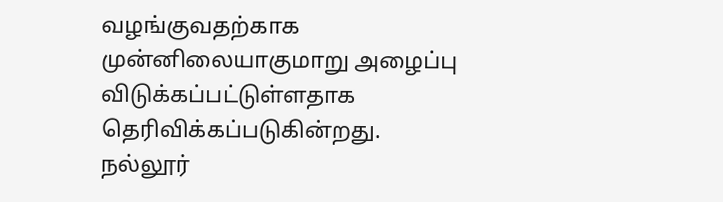வழங்குவதற்காக முன்னிலையாகுமாறு அழைப்பு விடுக்கப்பட்டுள்ளதாக தெரிவிக்கப்படுகின்றது.
நல்லூர்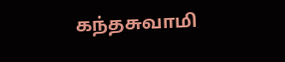கந்தசுவாமி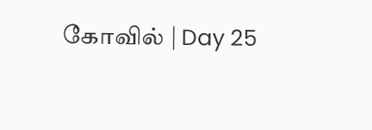கோவில் | Day 25